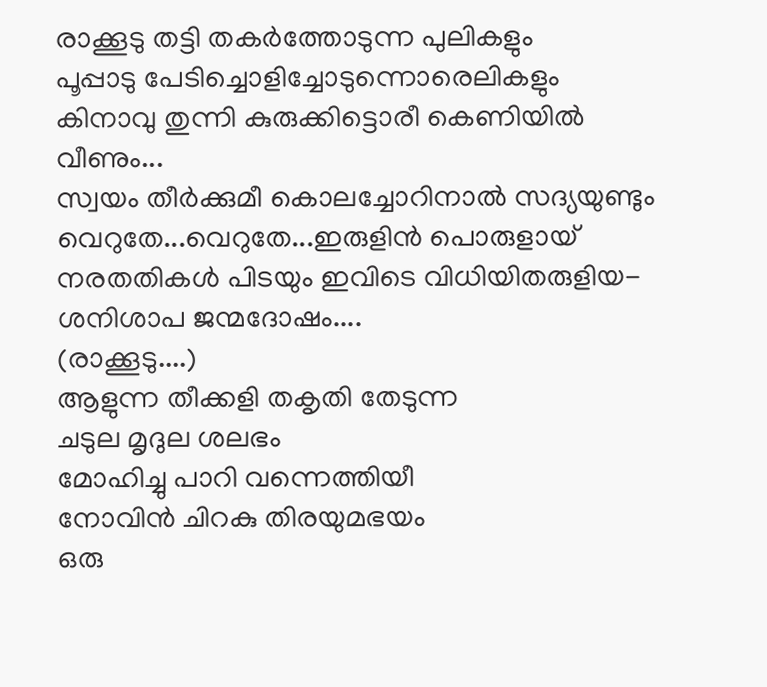രാക്കൂടു തട്ടി തകർത്തോടുന്ന പുലികളും
പൂപ്പാടു പേടിച്ചൊളിച്ചോടുന്നൊരെലികളും
കിനാവു തുന്നി കുരുക്കിട്ടൊരീ കെണിയിൽ വീണും...
സ്വയം തീർക്കുമീ കൊലച്ചോറിനാൽ സദ്യയുണ്ടും
വെറുതേ...വെറുതേ...ഇരുളിൻ പൊരുളായ്
നരതതികൾ പിടയും ഇവിടെ വിധിയിതരുളിയ-
ശനിശാപ ജന്മദോഷം....
(രാക്കൂടു....)
ആളുന്ന തീക്കളി തകൃതി തേടുന്ന
ചടുല മൃദുല ശലഭം
മോഹിച്ചു പാറി വന്നെത്തിയീ
നോവിൻ ചിറകു തിരയുമഭയം
ഒരു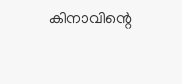കിനാവിന്റെ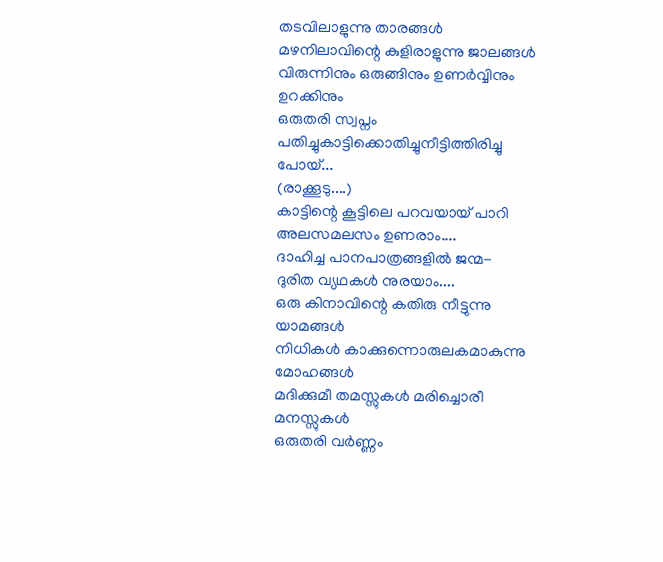തടവിലാളുന്നു താരങ്ങൾ
മഴനിലാവിന്റെ കുളിരാളുന്നു ജാലങ്ങൾ
വിരുന്നിനും ഒരുങ്ങിനും ഉണർവ്വിനും ഉറക്കിനും
ഒരുതരി സ്വപ്നം പതിച്ചുകാട്ടിക്കൊതിച്ചുനീട്ടിത്തിരിച്ചു പോയ്...
(രാക്കൂടു....)
കാട്ടിന്റെ കൂട്ടിലെ പറവയായ് പാറി
അലസമലസം ഉണരാം....
ദാഹിച്ച പാനപാത്രങ്ങളിൽ ജന്മ-
ദുരിത വ്യഥകൾ നുരയാം....
ഒരു കിനാവിന്റെ കതിരു നീട്ടുന്നു യാമങ്ങൾ
നിധികൾ കാക്കുന്നൊരുലകമാകുന്നു മോഹങ്ങൾ
മദിക്കുമീ തമസ്സുകൾ മരിച്ചൊരീ മനസ്സുകൾ
ഒരുതരി വർണ്ണം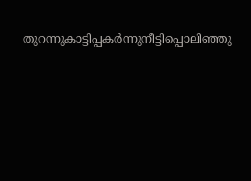തുറന്നുകാട്ടിപ്പകർന്നുനീട്ടിപ്പൊലിഞ്ഞു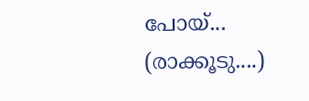പോയ്...
(രാക്കൂടു....)